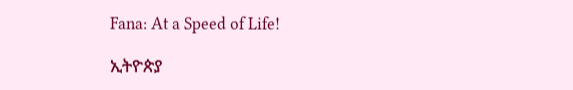Fana: At a Speed of Life!

ኢትዮጵያ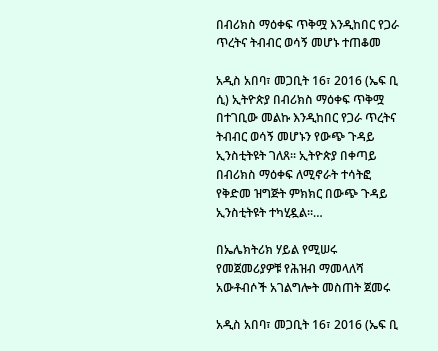በብሪክስ ማዕቀፍ ጥቅሟ እንዲከበር የጋራ ጥረትና ትብብር ወሳኝ መሆኑ ተጠቆመ

አዲስ አበባ፣ መጋቢት 16፣ 2016 (ኤፍ ቢ ሲ) ኢትዮጵያ በብሪክስ ማዕቀፍ ጥቅሟ በተገቢው መልኩ እንዲከበር የጋራ ጥረትና ትብብር ወሳኝ መሆኑን የውጭ ጉዳይ ኢንስቲትዩት ገለጸ፡፡ ኢትዮጵያ በቀጣይ በብሪክስ ማዕቀፍ ለሚኖራት ተሳትፎ የቅድመ ዝግጅት ምክክር በውጭ ጉዳይ ኢንስቲትዩት ተካሂዷል።…

በኤሌክትሪክ ሃይል የሚሠሩ የመጀመሪያዎቹ የሕዝብ ማመላለሻ አውቶብሶች አገልግሎት መስጠት ጀመሩ

አዲስ አበባ፣ መጋቢት 16፣ 2016 (ኤፍ ቢ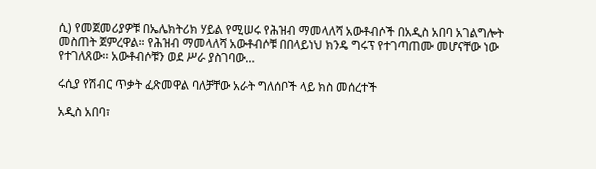ሲ) የመጀመሪያዎቹ በኤሌክትሪክ ሃይል የሚሠሩ የሕዝብ ማመላለሻ አውቶብሶች በአዲስ አበባ አገልግሎት መስጠት ጀምረዋል። የሕዝብ ማመላለሻ አውቶብሶቹ በበላይነህ ክንዴ ግሩፕ የተገጣጠሙ መሆናቸው ነው የተገለጸው፡፡ አውቶብሶቹን ወደ ሥራ ያስገባው…

ሩሲያ የሽብር ጥቃት ፈጽመዋል ባለቻቸው አራት ግለሰቦች ላይ ክስ መሰረተች

አዲስ አበባ፣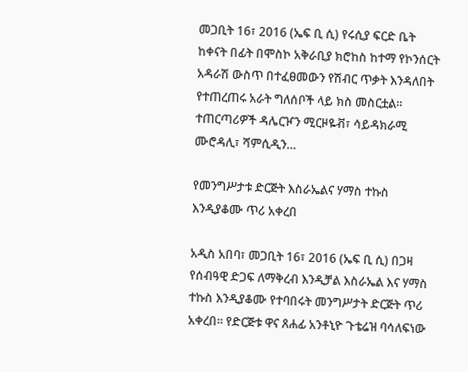መጋቢት 16፣ 2016 (ኤፍ ቢ ሲ) የሩሲያ ፍርድ ቤት ከቀናት በፊት በሞስኮ አቅራቢያ ክሮከስ ከተማ የኮንሰርት አዳራሽ ውስጥ በተፈፀመውን የሽብር ጥቃት እንዳለበት የተጠረጠሩ አራት ግለሰቦች ላይ ክስ መስርቷል፡፡ ተጠርጣሪዎች ዳሌርዦን ሚርዞዬቭ፣ ሳይዳክራሚ ሙሮዳሊ፣ ሻምሲዲን…

የመንግሥታቱ ድርጅት እስራኤልና ሃማስ ተኩስ እንዲያቆሙ ጥሪ አቀረበ

አዲስ አበባ፣ መጋቢት 16፣ 2016 (ኤፍ ቢ ሲ) በጋዛ የሰብዓዊ ድጋፍ ለማቅረብ እንዲቻል እስራኤል እና ሃማስ ተኩስ እንዲያቆሙ የተባበሩት መንግሥታት ድርጅት ጥሪ አቀረበ፡፡ የድርጅቱ ዋና ጸሐፊ አንቶኒዮ ጉቴሬዝ ባሳለፍነው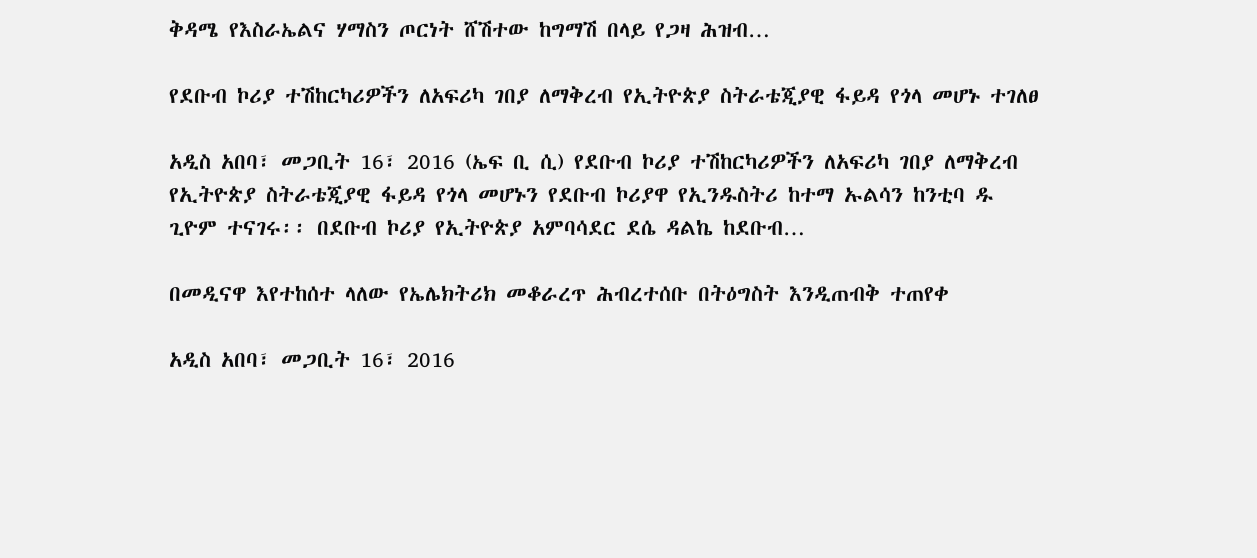ቅዳሜ የእስራኤልና ሃማስን ጦርነት ሸሽተው ከግማሽ በላይ የጋዛ ሕዝብ…

የደቡብ ኮሪያ ተሽከርካሪዎችን ለአፍሪካ ገበያ ለማቅረብ የኢትዮጵያ ስትራቴጂያዊ ፋይዳ የጎላ መሆኑ ተገለፀ

አዲስ አበባ፣ መጋቢት 16፣ 2016 (ኤፍ ቢ ሲ) የደቡብ ኮሪያ ተሽከርካሪዎችን ለአፍሪካ ገበያ ለማቅረብ የኢትዮጵያ ስትራቴጂያዊ ፋይዳ የጎላ መሆኑን የደቡብ ኮሪያዋ የኢንዱስትሪ ከተማ ኡልሳን ከንቲባ ዱ ጊዮም ተናገሩ፡፡ በደቡብ ኮሪያ የኢትዮጵያ አምባሳደር ደሴ ዳልኬ ከደቡብ…

በመዲናዋ እየተከሰተ ላለው የኤሌክትሪክ መቆራረጥ ሕብረተሰቡ በትዕግስት እንዲጠብቅ ተጠየቀ

አዲስ አበባ፣ መጋቢት 16፣ 2016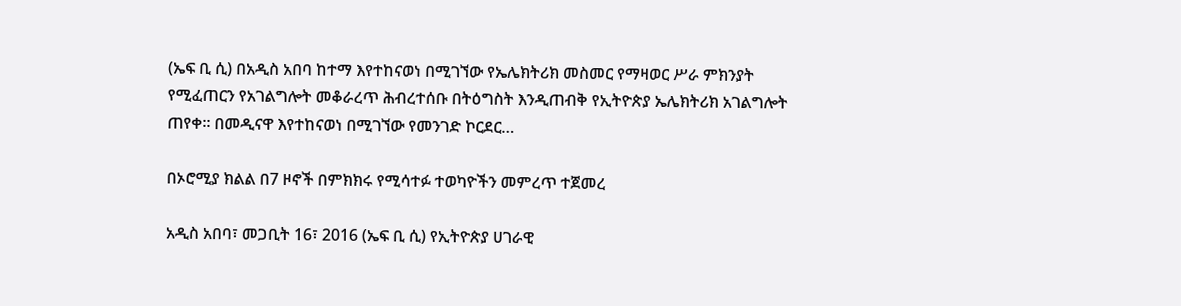(ኤፍ ቢ ሲ) በአዲስ አበባ ከተማ እየተከናወነ በሚገኘው የኤሌክትሪክ መስመር የማዛወር ሥራ ምክንያት የሚፈጠርን የአገልግሎት መቆራረጥ ሕብረተሰቡ በትዕግስት እንዲጠብቅ የኢትዮጵያ ኤሌክትሪክ አገልግሎት ጠየቀ፡፡ በመዲናዋ እየተከናወነ በሚገኘው የመንገድ ኮርደር…

በኦሮሚያ ክልል በ7 ዞኖች በምክክሩ የሚሳተፉ ተወካዮችን መምረጥ ተጀመረ

አዲስ አበባ፣ መጋቢት 16፣ 2016 (ኤፍ ቢ ሲ) የኢትዮጵያ ሀገራዊ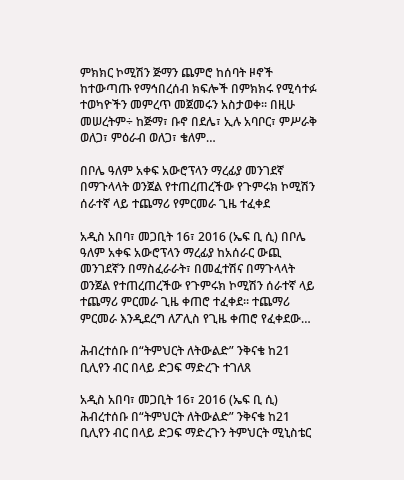ምክክር ኮሚሽን ጅማን ጨምሮ ከሰባት ዞኖች ከተውጣጡ የማኅበረሰብ ክፍሎች በምክክሩ የሚሳተፉ ተወካዮችን መምረጥ መጀመሩን አስታወቀ፡፡ በዚሁ መሠረትም÷ ከጅማ፣ ቡኖ በደሌ፣ ኢሉ አባቦር፣ ምሥራቅ ወለጋ፣ ምዕራብ ወለጋ፣ ቄለም…

በቦሌ ዓለም አቀፍ አውሮፕላን ማረፊያ መንገደኛ በማጉላላት ወንጀል የተጠረጠረችው የጉምሩክ ኮሚሽን ሰራተኛ ላይ ተጨማሪ የምርመራ ጊዜ ተፈቀደ

አዲስ አበባ፣ መጋቢት 16፣ 2016 (ኤፍ ቢ ሲ) በቦሌ ዓለም አቀፍ አውሮፕላን ማረፊያ ከአሰራር ውጪ መንገደኛን በማስፈራራት፣ በመፈተሽና በማጉላላት ወንጀል የተጠረጠረችው የጉምሩክ ኮሚሽን ሰራተኛ ላይ ተጨማሪ ምርመራ ጊዜ ቀጠሮ ተፈቀደ። ተጨማሪ ምርመራ እንዲደረግ ለፖሊስ የጊዜ ቀጠሮ የፈቀደው…

ሕብረተሰቡ በ“ትምህርት ለትውልድ” ንቅናቄ ከ21 ቢሊየን ብር በላይ ድጋፍ ማድረጉ ተገለጸ

አዲስ አበባ፣ መጋቢት 16፣ 2016 (ኤፍ ቢ ሲ) ሕብረተሰቡ በ“ትምህርት ለትውልድ” ንቅናቄ ከ21 ቢሊየን ብር በላይ ድጋፍ ማድረጉን ትምህርት ሚኒስቴር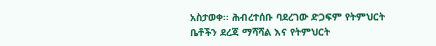አስታወቀ፡፡ ሕብረተሰቡ ባደረገው ድጋፍም የትምህርት ቤቶችን ደረጃ ማሻሻል እና የትምህርት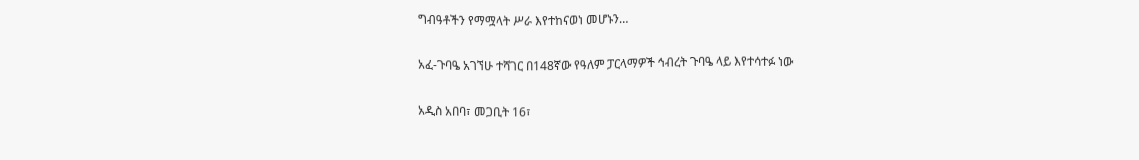ግብዓቶችን የማሟላት ሥራ እየተከናወነ መሆኑን…

አፈ-ጉባዔ አገኘሁ ተሻገር በ148ኛው የዓለም ፓርላማዎች ኅብረት ጉባዔ ላይ እየተሳተፉ ነው

አዲስ አበባ፣ መጋቢት 16፣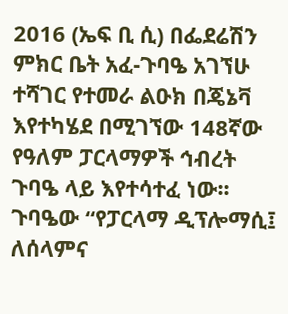2016 (ኤፍ ቢ ሲ) በፌደሬሽን ምክር ቤት አፈ-ጉባዔ አገኘሁ ተሻገር የተመራ ልዑክ በጄኔቫ እየተካሄደ በሚገኘው 148ኛው የዓለም ፓርላማዎች ኅብረት ጉባዔ ላይ እየተሳተፈ ነው፡፡ ጉባዔው “የፓርላማ ዲፕሎማሲ፤ ለሰላምና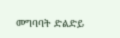መግባባት ድልድይ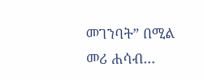መገንባት” በሚል መሪ ሐሳብ…